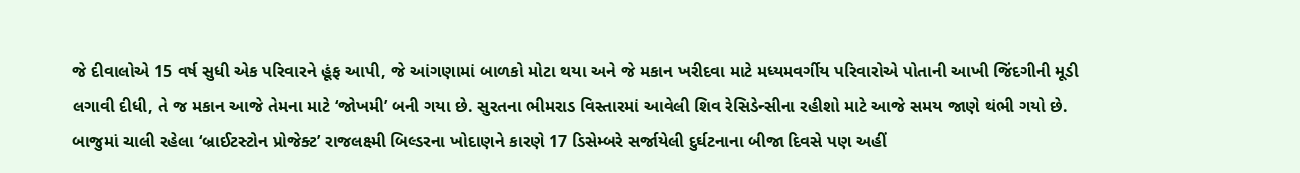જે દીવાલોએ 15 વર્ષ સુધી એક પરિવારને હૂંફ આપી, જે આંગણામાં બાળકો મોટા થયા અને જે મકાન ખરીદવા માટે મધ્યમવર્ગીય પરિવારોએ પોતાની આખી જિંદગીની મૂડી લગાવી દીધી, તે જ મકાન આજે તેમના માટે ‘જોખમી’ બની ગયા છે. સુરતના ભીમરાડ વિસ્તારમાં આવેલી શિવ રેસિડેન્સીના રહીશો માટે આજે સમય જાણે થંભી ગયો છે. બાજુમાં ચાલી રહેલા ‘બ્રાઈટસ્ટોન પ્રોજેક્ટ’ રાજલક્ષ્મી બિલ્ડરના ખોદાણને કારણે 17 ડિસેમ્બરે સર્જાયેલી દુર્ઘટનાના બીજા દિવસે પણ અહીં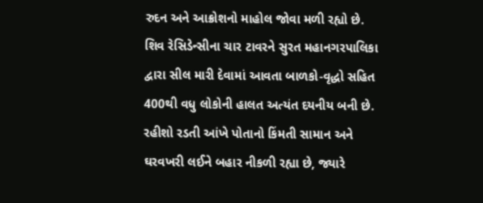રુદન અને આક્રોશનો માહોલ જોવા મળી રહ્યો છે. શિવ રેસિડેન્સીના ચાર ટાવરને સુરત મહાનગરપાલિકા દ્વારા સીલ મારી દેવામાં આવતા બાળકો-વૃદ્ધો સહિત 400થી વધુ લોકોની હાલત અત્યંત દયનીય બની છે. રહીશો રડતી આંખે પોતાનો કિંમતી સામાન અને ઘરવખરી લઈને બહાર નીકળી રહ્યા છે, જ્યારે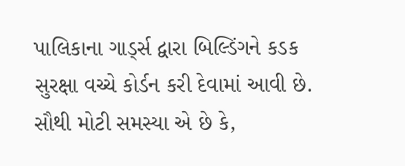પાલિકાના ગાર્ડ્સ દ્વારા બિલ્ડિંગને કડક સુરક્ષા વચ્ચે કોર્ડન કરી દેવામાં આવી છે. સૌથી મોટી સમસ્યા એ છે કે,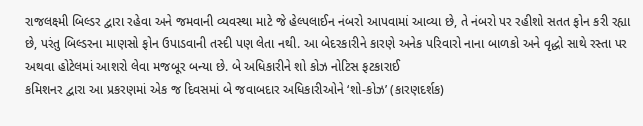રાજલક્ષ્મી બિલ્ડર દ્વારા રહેવા અને જમવાની વ્યવસ્થા માટે જે હેલ્પલાઈન નંબરો આપવામાં આવ્યા છે, તે નંબરો પર રહીશો સતત ફોન કરી રહ્યા છે, પરંતુ બિલ્ડરના માણસો ફોન ઉપાડવાની તસ્દી પણ લેતા નથી. આ બેદરકારીને કારણે અનેક પરિવારો નાના બાળકો અને વૃદ્ધો સાથે રસ્તા પર અથવા હોટેલમાં આશરો લેવા મજબૂર બન્યા છે. બે અધિકારીને શો કોઝ નોટિસ ફટકારાઈ
કમિશનર દ્વારા આ પ્રકરણમાં એક જ દિવસમાં બે જવાબદાર અધિકારીઓને ‘શો-કોઝ’ (કારણદર્શક)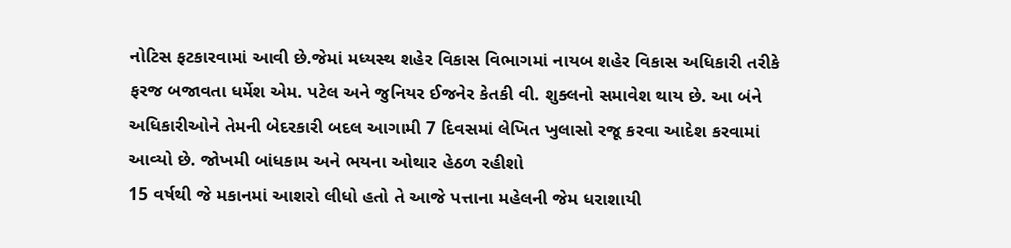નોટિસ ફટકારવામાં આવી છે.જેમાં મધ્યસ્થ શહેર વિકાસ વિભાગમાં નાયબ શહેર વિકાસ અધિકારી તરીકે ફરજ બજાવતા ધર્મેશ એમ. પટેલ અને જુનિયર ઈજનેર કેતકી વી. શુક્લનો સમાવેશ થાય છે. આ બંને અધિકારીઓને તેમની બેદરકારી બદલ આગામી 7 દિવસમાં લેખિત ખુલાસો રજૂ કરવા આદેશ કરવામાં આવ્યો છે. જોખમી બાંધકામ અને ભયના ઓથાર હેઠળ રહીશો
15 વર્ષથી જે મકાનમાં આશરો લીધો હતો તે આજે પત્તાના મહેલની જેમ ધરાશાયી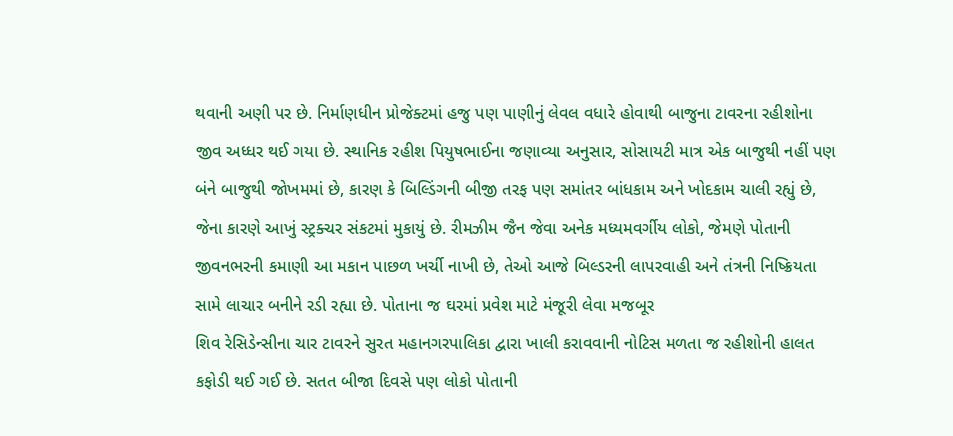થવાની અણી પર છે. નિર્માણધીન પ્રોજેક્ટમાં હજુ પણ પાણીનું લેવલ વધારે હોવાથી બાજુના ટાવરના રહીશોના જીવ અધ્ધર થઈ ગયા છે. સ્થાનિક રહીશ પિયુષભાઈના જણાવ્યા અનુસાર, સોસાયટી માત્ર એક બાજુથી નહીં પણ બંને બાજુથી જોખમમાં છે, કારણ કે બિલ્ડિંગની બીજી તરફ પણ સમાંતર બાંધકામ અને ખોદકામ ચાલી રહ્યું છે, જેના કારણે આખું સ્ટ્રક્ચર સંકટમાં મુકાયું છે. રીમઝીમ જૈન જેવા અનેક મધ્યમવર્ગીય લોકો, જેમણે પોતાની જીવનભરની કમાણી આ મકાન પાછળ ખર્ચી નાખી છે, તેઓ આજે બિલ્ડરની લાપરવાહી અને તંત્રની નિષ્ક્રિયતા સામે લાચાર બનીને રડી રહ્યા છે. પોતાના જ ઘરમાં પ્રવેશ માટે મંજૂરી લેવા મજબૂર
શિવ રેસિડેન્સીના ચાર ટાવરને સુરત મહાનગરપાલિકા દ્વારા ખાલી કરાવવાની નોટિસ મળતા જ રહીશોની હાલત કફોડી થઈ ગઈ છે. સતત બીજા દિવસે પણ લોકો પોતાની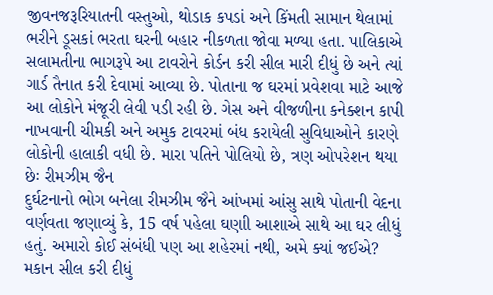જીવનજરૂરિયાતની વસ્તુઓ, થોડાક કપડાં અને કિંમતી સામાન થેલામાં ભરીને ડૂસકાં ભરતા ઘરની બહાર નીકળતા જોવા મળ્યા હતા. પાલિકાએ સલામતીના ભાગરૂપે આ ટાવરોને કોર્ડન કરી સીલ મારી દીધું છે અને ત્યાં ગાર્ડ તૈનાત કરી દેવામાં આવ્યા છે. પોતાના જ ઘરમાં પ્રવેશવા માટે આજે આ લોકોને મંજૂરી લેવી પડી રહી છે. ગેસ અને વીજળીના કનેક્શન કાપી નાખવાની ચીમકી અને અમુક ટાવરમાં બંધ કરાયેલી સુવિધાઓને કારણે લોકોની હાલાકી વધી છે. મારા પતિને પોલિયો છે, ત્રણ ઓપરેશન થયા છેઃ રીમઝીમ જૈન
દુર્ઘટનાનો ભોગ બનેલા રીમઝીમ જૈને આંખમાં આંસુ સાથે પોતાની વેદના વર્ણવતા જણાવ્યું કે, 15 વર્ષ પહેલા ઘણાી આશાએ સાથે આ ઘર લીધું હતું. અમારો કોઈ સંબંધી પણ આ શહેરમાં નથી, અમે ક્યાં જઈએ? મકાન સીલ કરી દીધું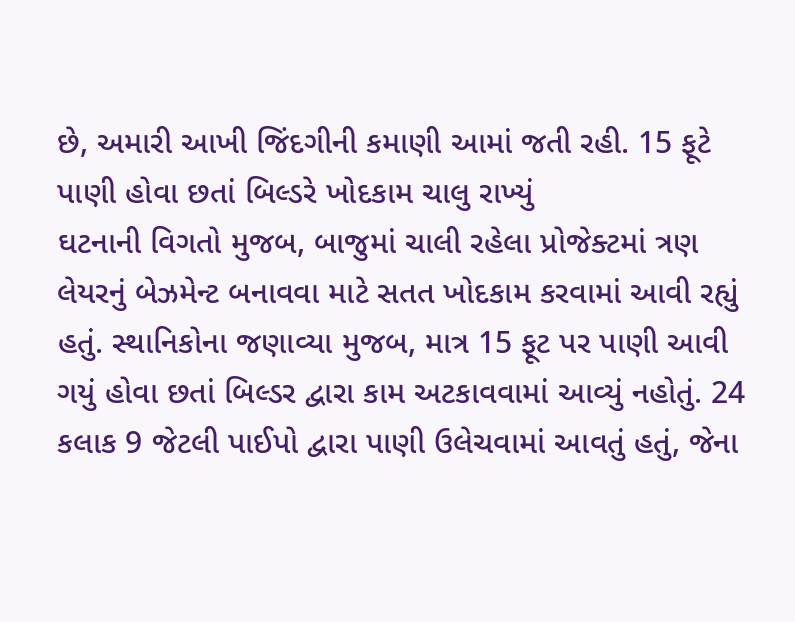છે, અમારી આખી જિંદગીની કમાણી આમાં જતી રહી. 15 ફૂટે પાણી હોવા છતાં બિલ્ડરે ખોદકામ ચાલુ રાખ્યું
ઘટનાની વિગતો મુજબ, બાજુમાં ચાલી રહેલા પ્રોજેક્ટમાં ત્રણ લેયરનું બેઝમેન્ટ બનાવવા માટે સતત ખોદકામ કરવામાં આવી રહ્યું હતું. સ્થાનિકોના જણાવ્યા મુજબ, માત્ર 15 ફૂટ પર પાણી આવી ગયું હોવા છતાં બિલ્ડર દ્વારા કામ અટકાવવામાં આવ્યું નહોતું. 24 કલાક 9 જેટલી પાઈપો દ્વારા પાણી ઉલેચવામાં આવતું હતું, જેના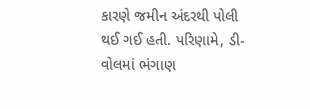કારણે જમીન અંદરથી પોલી થઈ ગઈ હતી. પરિણામે, ડી-વોલમાં ભંગાણ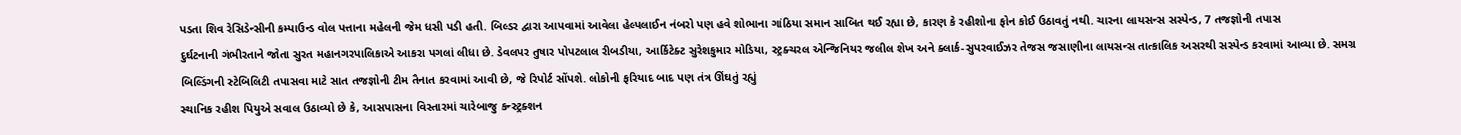પડતા શિવ રેસિડેન્સીની કમ્પાઉન્ડ વોલ પત્તાના મહેલની જેમ ધસી પડી હતી. બિલ્ડર દ્વારા આપવામાં આવેલા હેલ્પલાઈન નંબરો પણ હવે શોભાના ગાંઠિયા સમાન સાબિત થઈ રહ્યા છે, કારણ કે રહીશોના ફોન કોઈ ઉઠાવતું નથી. ચારના લાયસન્સ સસ્પેન્ડ, 7 તજજ્ઞોની તપાસ
દુર્ઘટનાની ગંભીરતાને જોતા સુરત મહાનગરપાલિકાએ આકરા પગલાં લીધા છે. ડેવલપર તુષાર પોપટલાલ રીબડીયા, આર્કિટેક્ટ સુરેશકુમાર મોડિયા, સ્ટ્રક્ચરલ એન્જિનિયર જલીલ શેખ અને ક્લાર્ક-સુપરવાઈઝર તેજસ જસાણીના લાયસન્સ તાત્કાલિક અસરથી સસ્પેન્ડ કરવામાં આવ્યા છે. સમગ્ર બિલ્ડિંગની સ્ટેબિલિટી તપાસવા માટે સાત તજજ્ઞોની ટીમ તૈનાત કરવામાં આવી છે, જે રિપોર્ટ સોંપશે. લોકોની ફરિયાદ બાદ પણ તંત્ર ઊંઘતું રહ્યું
સ્થાનિક રહીશ પિયુએ સવાલ ઉઠાવ્યો છે કે, આસપાસના વિસ્તારમાં ચારેબાજુ કન્સ્ટ્રક્શન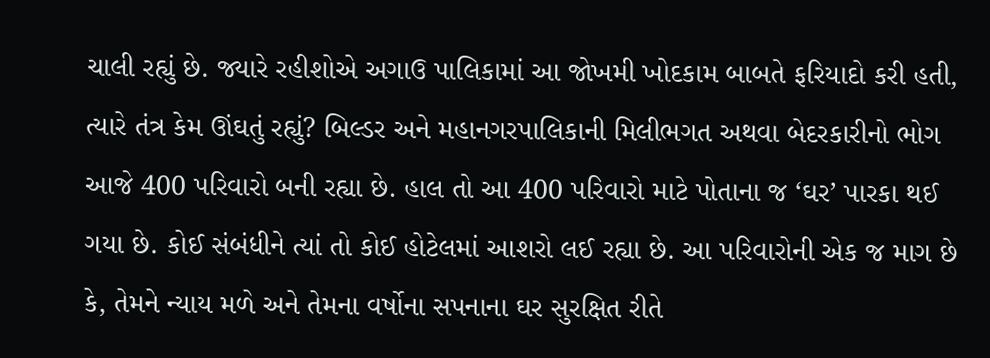ચાલી રહ્યું છે. જ્યારે રહીશોએ અગાઉ પાલિકામાં આ જોખમી ખોદકામ બાબતે ફરિયાદો કરી હતી, ત્યારે તંત્ર કેમ ઊંઘતું રહ્યું? બિલ્ડર અને મહાનગરપાલિકાની મિલીભગત અથવા બેદરકારીનો ભોગ આજે 400 પરિવારો બની રહ્યા છે. હાલ તો આ 400 પરિવારો માટે પોતાના જ ‘ઘર’ પારકા થઈ ગયા છે. કોઈ સંબંધીને ત્યાં તો કોઈ હોટેલમાં આશરો લઈ રહ્યા છે. આ પરિવારોની એક જ માગ છે કે, તેમને ન્યાય મળે અને તેમના વર્ષોના સપનાના ઘર સુરક્ષિત રીતે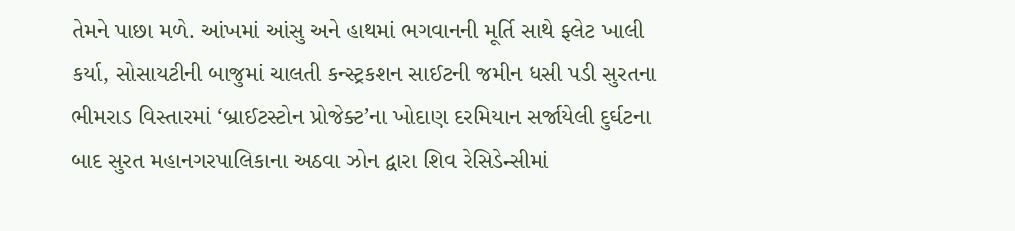તેમને પાછા મળે. આંખમાં આંસુ અને હાથમાં ભગવાનની મૂર્તિ સાથે ફ્લેટ ખાલી કર્યા, સોસાયટીની બાજુમાં ચાલતી કન્સ્ટ્રકશન સાઈટની જમીન ધસી પડી સુરતના ભીમરાડ વિસ્તારમાં ‘બ્રાઈટસ્ટોન પ્રોજેક્ટ’ના ખોદાણ દરમિયાન સર્જાયેલી દુર્ઘટના બાદ સુરત મહાનગરપાલિકાના અઠવા ઝોન દ્વારા શિવ રેસિડેન્સીમાં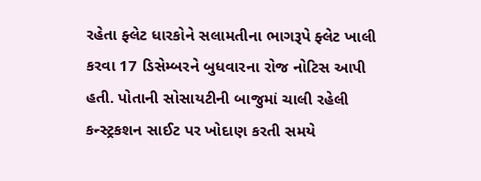રહેતા ફ્લેટ ધારકોને સલામતીના ભાગરૂપે ફ્લેટ ખાલી કરવા 17 ડિસેમ્બરને બુધવારના રોજ નોટિસ આપી હતી. પોતાની સોસાયટીની બાજુમાં ચાલી રહેલી કન્સ્ટ્રકશન સાઈટ પર ખોદાણ કરતી સમયે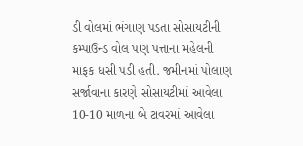ડી વોલમાં ભંગાણ પડતા સોસાયટીની કમ્પાઉન્ડ વોલ પણ પત્તાના મહેલની માફક ધસી પડી હતી. જમીનમાં પોલાણ સર્જાવાના કારણે સોસાયટીમાં આવેલા 10-10 માળના બે ટાવરમાં આવેલા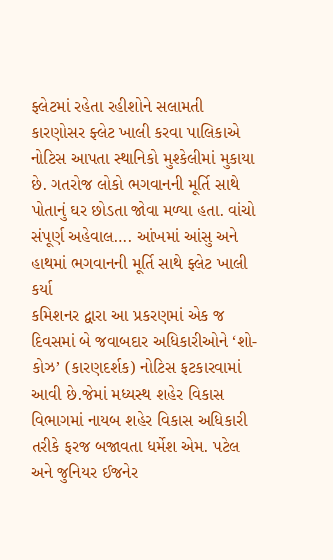ફ્લેટમાં રહેતા રહીશોને સલામતી કારણોસર ફ્લેટ ખાલી કરવા પાલિકાએ નોટિસ આપતા સ્થાનિકો મુશ્કેલીમાં મુકાયા છે. ગતરોજ લોકો ભગવાનની મૂર્તિ સાથે પોતાનું ઘર છોડતા જોવા મળ્યા હતા. વાંચો સંપૂર્ણ અહેવાલ…. આંખમાં આંસુ અને હાથમાં ભગવાનની મૂર્તિ સાથે ફ્લેટ ખાલી કર્યા
કમિશનર દ્વારા આ પ્રકરણમાં એક જ દિવસમાં બે જવાબદાર અધિકારીઓને ‘શો-કોઝ’ (કારણદર્શક) નોટિસ ફટકારવામાં આવી છે.જેમાં મધ્યસ્થ શહેર વિકાસ વિભાગમાં નાયબ શહેર વિકાસ અધિકારી તરીકે ફરજ બજાવતા ધર્મેશ એમ. પટેલ અને જુનિયર ઈજનેર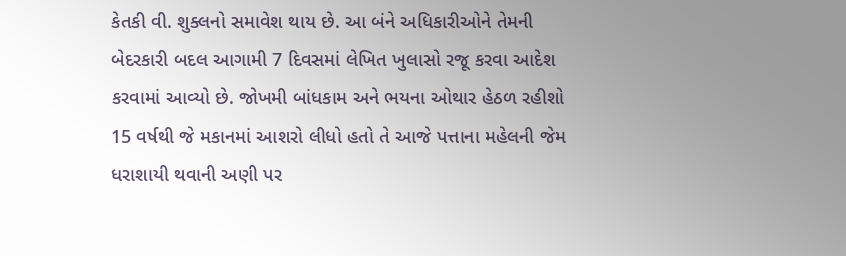કેતકી વી. શુક્લનો સમાવેશ થાય છે. આ બંને અધિકારીઓને તેમની બેદરકારી બદલ આગામી 7 દિવસમાં લેખિત ખુલાસો રજૂ કરવા આદેશ કરવામાં આવ્યો છે. જોખમી બાંધકામ અને ભયના ઓથાર હેઠળ રહીશો
15 વર્ષથી જે મકાનમાં આશરો લીધો હતો તે આજે પત્તાના મહેલની જેમ ધરાશાયી થવાની અણી પર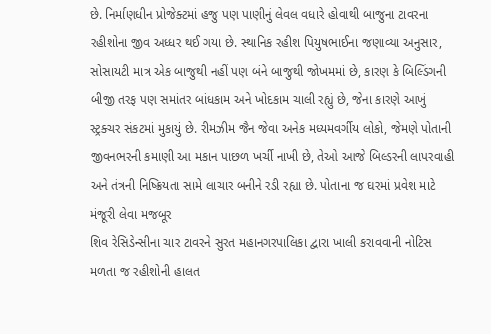છે. નિર્માણધીન પ્રોજેક્ટમાં હજુ પણ પાણીનું લેવલ વધારે હોવાથી બાજુના ટાવરના રહીશોના જીવ અધ્ધર થઈ ગયા છે. સ્થાનિક રહીશ પિયુષભાઈના જણાવ્યા અનુસાર, સોસાયટી માત્ર એક બાજુથી નહીં પણ બંને બાજુથી જોખમમાં છે, કારણ કે બિલ્ડિંગની બીજી તરફ પણ સમાંતર બાંધકામ અને ખોદકામ ચાલી રહ્યું છે, જેના કારણે આખું સ્ટ્રક્ચર સંકટમાં મુકાયું છે. રીમઝીમ જૈન જેવા અનેક મધ્યમવર્ગીય લોકો, જેમણે પોતાની જીવનભરની કમાણી આ મકાન પાછળ ખર્ચી નાખી છે, તેઓ આજે બિલ્ડરની લાપરવાહી અને તંત્રની નિષ્ક્રિયતા સામે લાચાર બનીને રડી રહ્યા છે. પોતાના જ ઘરમાં પ્રવેશ માટે મંજૂરી લેવા મજબૂર
શિવ રેસિડેન્સીના ચાર ટાવરને સુરત મહાનગરપાલિકા દ્વારા ખાલી કરાવવાની નોટિસ મળતા જ રહીશોની હાલત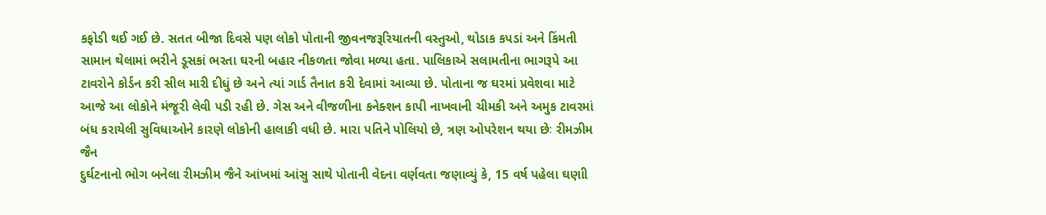કફોડી થઈ ગઈ છે. સતત બીજા દિવસે પણ લોકો પોતાની જીવનજરૂરિયાતની વસ્તુઓ, થોડાક કપડાં અને કિંમતી સામાન થેલામાં ભરીને ડૂસકાં ભરતા ઘરની બહાર નીકળતા જોવા મળ્યા હતા. પાલિકાએ સલામતીના ભાગરૂપે આ ટાવરોને કોર્ડન કરી સીલ મારી દીધું છે અને ત્યાં ગાર્ડ તૈનાત કરી દેવામાં આવ્યા છે. પોતાના જ ઘરમાં પ્રવેશવા માટે આજે આ લોકોને મંજૂરી લેવી પડી રહી છે. ગેસ અને વીજળીના કનેક્શન કાપી નાખવાની ચીમકી અને અમુક ટાવરમાં બંધ કરાયેલી સુવિધાઓને કારણે લોકોની હાલાકી વધી છે. મારા પતિને પોલિયો છે, ત્રણ ઓપરેશન થયા છેઃ રીમઝીમ જૈન
દુર્ઘટનાનો ભોગ બનેલા રીમઝીમ જૈને આંખમાં આંસુ સાથે પોતાની વેદના વર્ણવતા જણાવ્યું કે, 15 વર્ષ પહેલા ઘણાી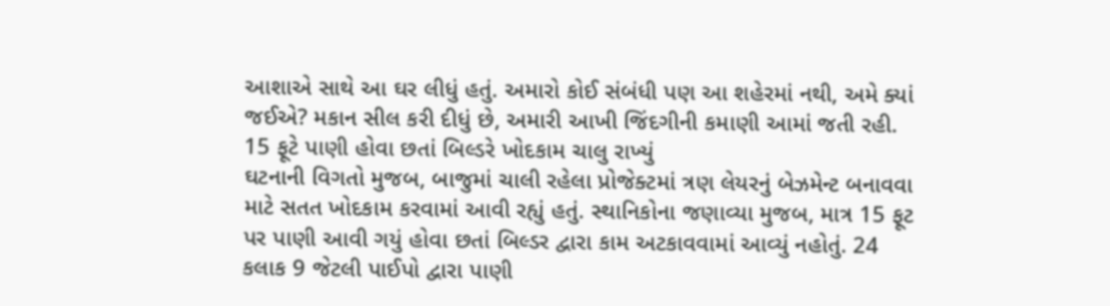આશાએ સાથે આ ઘર લીધું હતું. અમારો કોઈ સંબંધી પણ આ શહેરમાં નથી, અમે ક્યાં જઈએ? મકાન સીલ કરી દીધું છે, અમારી આખી જિંદગીની કમાણી આમાં જતી રહી. 15 ફૂટે પાણી હોવા છતાં બિલ્ડરે ખોદકામ ચાલુ રાખ્યું
ઘટનાની વિગતો મુજબ, બાજુમાં ચાલી રહેલા પ્રોજેક્ટમાં ત્રણ લેયરનું બેઝમેન્ટ બનાવવા માટે સતત ખોદકામ કરવામાં આવી રહ્યું હતું. સ્થાનિકોના જણાવ્યા મુજબ, માત્ર 15 ફૂટ પર પાણી આવી ગયું હોવા છતાં બિલ્ડર દ્વારા કામ અટકાવવામાં આવ્યું નહોતું. 24 કલાક 9 જેટલી પાઈપો દ્વારા પાણી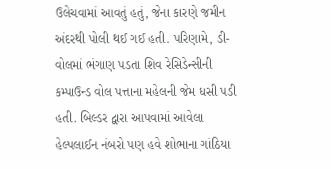ઉલેચવામાં આવતું હતું, જેના કારણે જમીન અંદરથી પોલી થઈ ગઈ હતી. પરિણામે, ડી-વોલમાં ભંગાણ પડતા શિવ રેસિડેન્સીની કમ્પાઉન્ડ વોલ પત્તાના મહેલની જેમ ધસી પડી હતી. બિલ્ડર દ્વારા આપવામાં આવેલા હેલ્પલાઈન નંબરો પણ હવે શોભાના ગાંઠિયા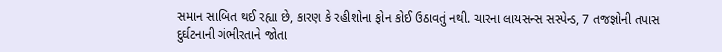સમાન સાબિત થઈ રહ્યા છે, કારણ કે રહીશોના ફોન કોઈ ઉઠાવતું નથી. ચારના લાયસન્સ સસ્પેન્ડ, 7 તજજ્ઞોની તપાસ
દુર્ઘટનાની ગંભીરતાને જોતા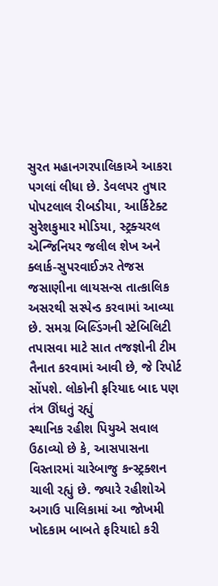સુરત મહાનગરપાલિકાએ આકરા પગલાં લીધા છે. ડેવલપર તુષાર પોપટલાલ રીબડીયા, આર્કિટેક્ટ સુરેશકુમાર મોડિયા, સ્ટ્રક્ચરલ એન્જિનિયર જલીલ શેખ અને ક્લાર્ક-સુપરવાઈઝર તેજસ જસાણીના લાયસન્સ તાત્કાલિક અસરથી સસ્પેન્ડ કરવામાં આવ્યા છે. સમગ્ર બિલ્ડિંગની સ્ટેબિલિટી તપાસવા માટે સાત તજજ્ઞોની ટીમ તૈનાત કરવામાં આવી છે, જે રિપોર્ટ સોંપશે. લોકોની ફરિયાદ બાદ પણ તંત્ર ઊંઘતું રહ્યું
સ્થાનિક રહીશ પિયુએ સવાલ ઉઠાવ્યો છે કે, આસપાસના વિસ્તારમાં ચારેબાજુ કન્સ્ટ્રક્શન ચાલી રહ્યું છે. જ્યારે રહીશોએ અગાઉ પાલિકામાં આ જોખમી ખોદકામ બાબતે ફરિયાદો કરી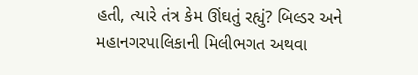હતી, ત્યારે તંત્ર કેમ ઊંઘતું રહ્યું? બિલ્ડર અને મહાનગરપાલિકાની મિલીભગત અથવા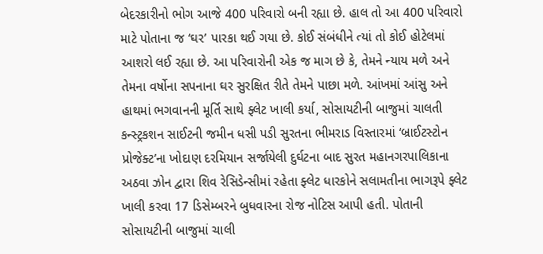બેદરકારીનો ભોગ આજે 400 પરિવારો બની રહ્યા છે. હાલ તો આ 400 પરિવારો માટે પોતાના જ ‘ઘર’ પારકા થઈ ગયા છે. કોઈ સંબંધીને ત્યાં તો કોઈ હોટેલમાં આશરો લઈ રહ્યા છે. આ પરિવારોની એક જ માગ છે કે, તેમને ન્યાય મળે અને તેમના વર્ષોના સપનાના ઘર સુરક્ષિત રીતે તેમને પાછા મળે. આંખમાં આંસુ અને હાથમાં ભગવાનની મૂર્તિ સાથે ફ્લેટ ખાલી કર્યા, સોસાયટીની બાજુમાં ચાલતી કન્સ્ટ્રકશન સાઈટની જમીન ધસી પડી સુરતના ભીમરાડ વિસ્તારમાં ‘બ્રાઈટસ્ટોન પ્રોજેક્ટ’ના ખોદાણ દરમિયાન સર્જાયેલી દુર્ઘટના બાદ સુરત મહાનગરપાલિકાના અઠવા ઝોન દ્વારા શિવ રેસિડેન્સીમાં રહેતા ફ્લેટ ધારકોને સલામતીના ભાગરૂપે ફ્લેટ ખાલી કરવા 17 ડિસેમ્બરને બુધવારના રોજ નોટિસ આપી હતી. પોતાની સોસાયટીની બાજુમાં ચાલી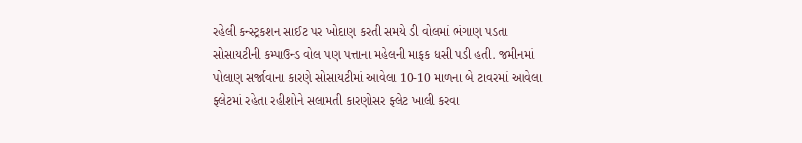રહેલી કન્સ્ટ્રકશન સાઈટ પર ખોદાણ કરતી સમયે ડી વોલમાં ભંગાણ પડતા સોસાયટીની કમ્પાઉન્ડ વોલ પણ પત્તાના મહેલની માફક ધસી પડી હતી. જમીનમાં પોલાણ સર્જાવાના કારણે સોસાયટીમાં આવેલા 10-10 માળના બે ટાવરમાં આવેલા ફ્લેટમાં રહેતા રહીશોને સલામતી કારણોસર ફ્લેટ ખાલી કરવા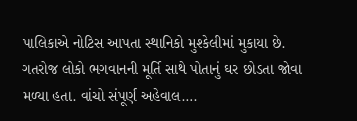પાલિકાએ નોટિસ આપતા સ્થાનિકો મુશ્કેલીમાં મુકાયા છે. ગતરોજ લોકો ભગવાનની મૂર્તિ સાથે પોતાનું ઘર છોડતા જોવા મળ્યા હતા. વાંચો સંપૂર્ણ અહેવાલ….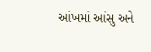આંખમાં આંસુ અને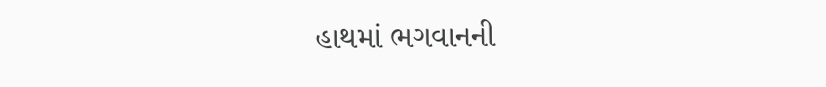હાથમાં ભગવાનની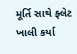મૂર્તિ સાથે ફ્લેટ ખાલી કર્યા